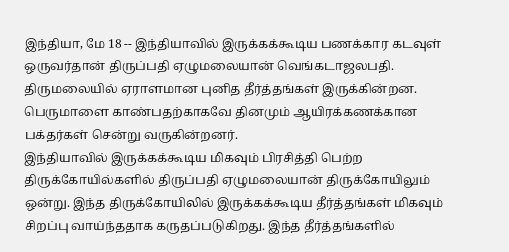இந்தியா, மே 18 -- இந்தியாவில் இருக்கக்கூடிய பணக்கார கடவுள் ஒருவர்தான் திருப்பதி ஏழுமலையான் வெங்கடாஜலபதி. திருமலையில் ஏராளமான புனித தீர்த்தங்கள் இருக்கின்றன. பெருமாளை காண்பதற்காகவே தினமும் ஆயிரக்கணக்கான பக்தர்கள் சென்று வருகின்றனர்.
இந்தியாவில் இருக்கக்கூடிய மிகவும் பிரசித்தி பெற்ற திருக்கோயில்களில் திருப்பதி ஏழுமலையான் திருக்கோயிலும் ஒன்று. இந்த திருக்கோயிலில் இருக்கக்கூடிய தீர்த்தங்கள் மிகவும் சிறப்பு வாய்ந்ததாக கருதப்படுகிறது. இந்த தீர்த்தங்களில்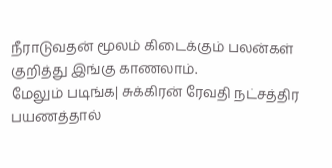நீராடுவதன் மூலம் கிடைக்கும் பலன்கள் குறித்து இங்கு காணலாம்.
மேலும் படிங்க| சுக்கிரன் ரேவதி நட்சத்திர பயணத்தால்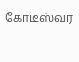கோடீஸ்வர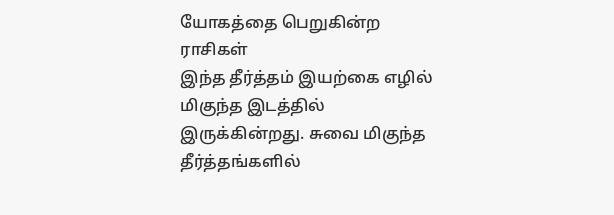யோகத்தை பெறுகின்ற ராசிகள்
இந்த தீர்த்தம் இயற்கை எழில் மிகுந்த இடத்தில் இருக்கின்றது. சுவை மிகுந்த தீர்த்தங்களில்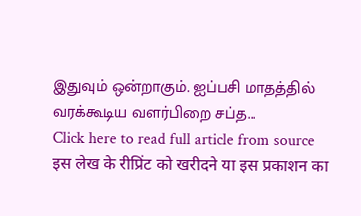இதுவும் ஒன்றாகும். ஐப்பசி மாதத்தில் வரக்கூடிய வளர்பிறை சப்த...
Click here to read full article from source
इस लेख के रीप्रिंट को खरीदने या इस प्रकाशन का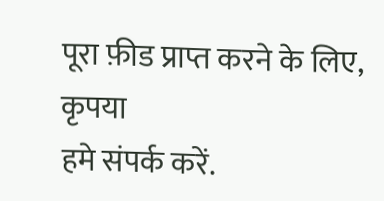पूरा फ़ीड प्राप्त करने के लिए, कृपया
हमे संपर्क करें.